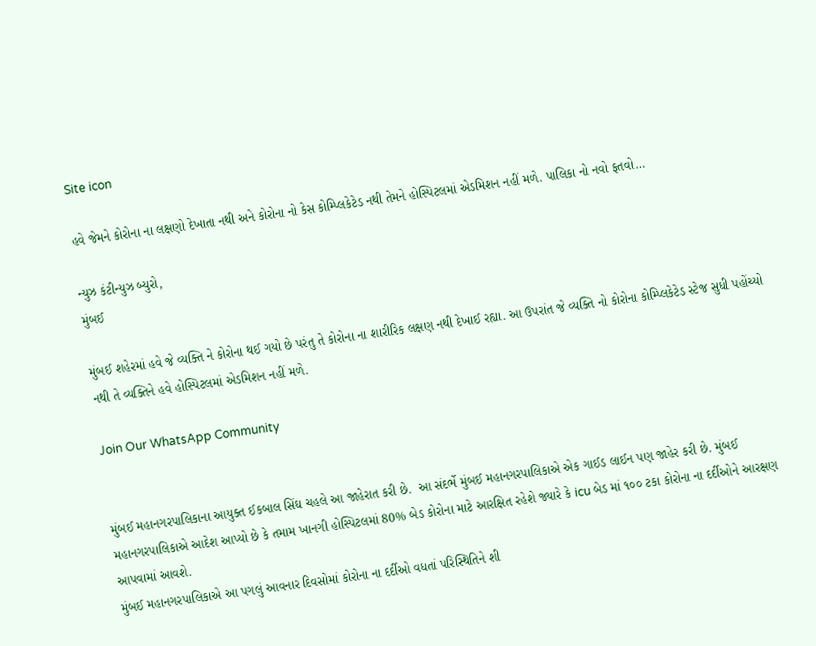Site icon

હવે જેમને કોરોના ના લક્ષણો દેખાતા નથી અને કોરોના નો કેસ કોમ્પ્લિકેટેડ નથી તેમને હોસ્પિટલમાં એડમિશન નહીં મળે. પાલિકા નો નવો ફતવો…

ન્યુઝ કંટીન્યુઝ બ્યુરો,
મુંબઈ

મુંબઈ શહેરમાં હવે જે વ્યક્તિ ને કોરોના થઈ ગયો છે પરંતુ તે કોરોના ના શારીરિક લક્ષણ નથી દેખાઈ રહ્યા. આ ઉપરાંત જે વ્યક્તિ નો કોરોના કોમ્પ્લિકેટેડ સ્ટેજ સુધી પહોંચ્યો નથી તે વ્યક્તિને હવે હોસ્પિટલમાં એડમિશન નહીં મળે.

Join Our WhatsApp Community


મુંબઈ મહાનગરપાલિકાના આયુક્ત ઈકબાલ સિંઘ ચહલે આ જાહેરાત કરી છે.  આ સંદર્ભે મુંબઈ મહાનગરપાલિકાએ એક ગાઈડ લાઈન પણ જાહેર કરી છે. મુંબઈ મહાનગરપાલિકાએ આદેશ આપ્યો છે કે તમામ ખાનગી હોસ્પિટલમાં 80% બેડ કોરોના માટે આરક્ષિત રહેશે જ્યારે કે icu બેડ માં ૧૦૦ ટકા કોરોના ના દર્દીઓને આરક્ષણ આપવામાં આવશે.
મુંબઈ મહાનગરપાલિકાએ આ પગલું આવનાર દિવસોમાં કોરોના ના દર્દીઓ વધતાં પરિસ્થિતિને શી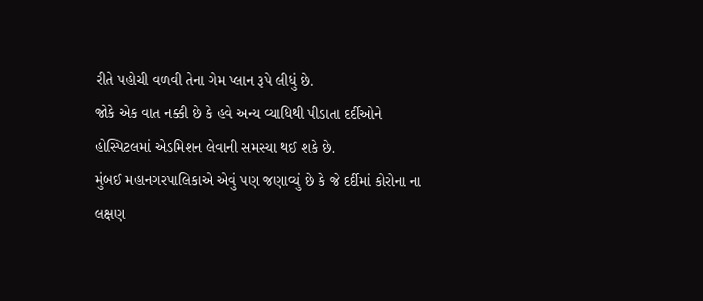રીતે પહોચી વળવી તેના ગેમ પ્લાન રૂપે લીધું છે.
જોકે એક વાત નક્કી છે કે હવે અન્ય વ્યાધિથી પીડાતા દર્દીઓને હોસ્પિટલમાં એડમિશન લેવાની સમસ્યા થઈ શકે છે.
મુંબઈ મહાનગરપાલિકાએ એવું પણ જણાવ્યું છે કે જે દર્દીમાં કોરોના ના લક્ષણ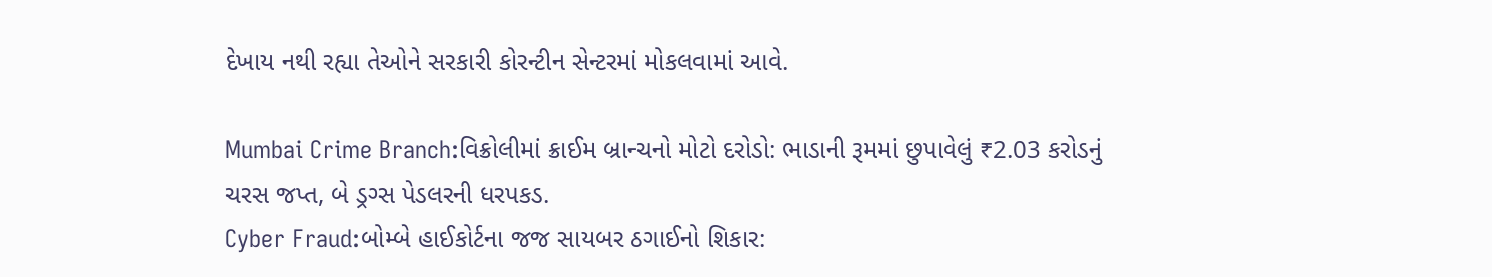દેખાય નથી રહ્યા તેઓને સરકારી કોરન્ટીન સેન્ટરમાં મોકલવામાં આવે.

Mumbai Crime Branch:વિક્રોલીમાં ક્રાઈમ બ્રાન્ચનો મોટો દરોડો: ભાડાની રૂમમાં છુપાવેલું ₹2.03 કરોડનું ચરસ જપ્ત, બે ડ્રગ્સ પેડલરની ધરપકડ.
Cyber Fraud:બોમ્બે હાઈકોર્ટના જજ સાયબર ઠગાઈનો શિકાર: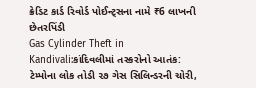ક્રેડિટ કાર્ડ રિવોર્ડ પોઈન્ટ્સના નામે ₹6 લાખની છેતરપિંડી
Gas Cylinder Theft in Kandivali:કાંદિવલીમાં તસ્કરોનો આતંક: ટેમ્પોના લોક તોડી ૨૭ ગેસ સિલિન્ડરની ચોરી,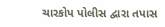ચારકોપ પોલીસ દ્વારા તપાસ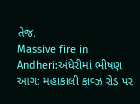તેજ.
Massive fire in Andheri:અંધેરીમાં ભીષણ આગ: મહાકાલી કાવ્ઝ રોડ પર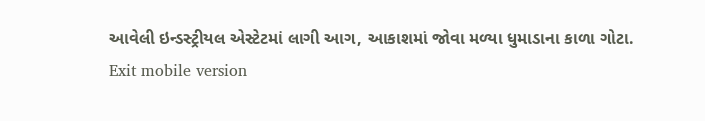આવેલી ઇન્ડસ્ટ્રીયલ એસ્ટેટમાં લાગી આગ, આકાશમાં જોવા મળ્યા ધુમાડાના કાળા ગોટા.
Exit mobile version